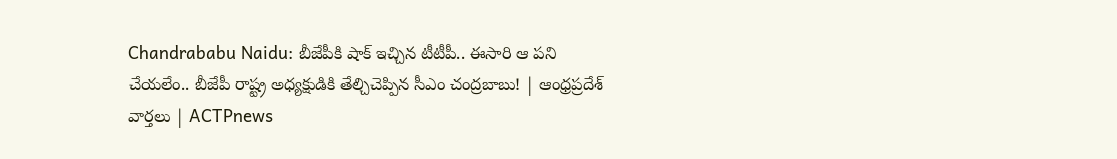Chandrababu Naidu: బీజేపీకి షాక్ ఇచ్చిన టీటీపీ.. ఈసారి ఆ పని చేయలేం.. బీజేపీ రాష్ట్ర అధ్యక్షుడికి తేల్చిచెప్పిన సీఎం చంద్రబాబు! | ఆంధ్రప్రదేశ్ వార్తలు | ACTPnews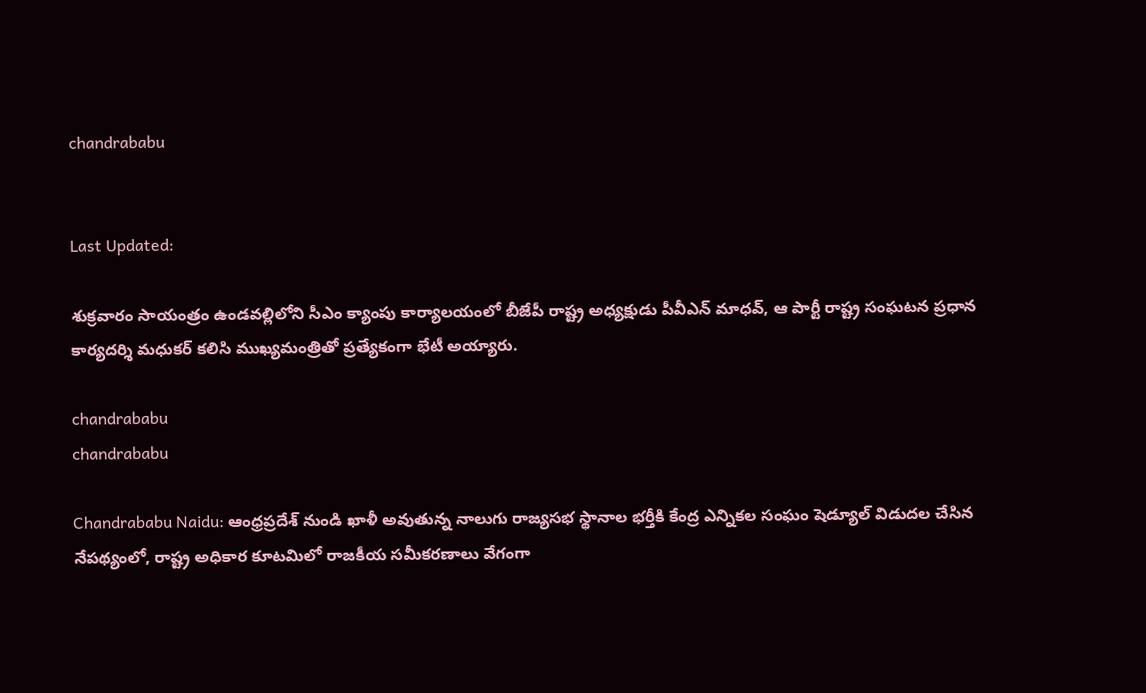chandrababu


Last Updated:

శుక్రవారం సాయంత్రం ఉండవల్లిలోని సీఎం క్యాంపు కార్యాలయంలో బీజేపీ రాష్ట్ర అధ్యక్షుడు పీవీఎన్ మాధవ్, ఆ పార్టీ రాష్ట్ర సంఘటన ప్రధాన కార్యదర్శి మధుకర్ కలిసి ముఖ్యమంత్రితో ప్రత్యేకంగా భేటీ అయ్యారు.

chandrababu
chandrababu

Chandrababu Naidu: ఆంధ్రప్రదేశ్ నుండి ఖాళీ అవుతున్న నాలుగు రాజ్యసభ స్థానాల భర్తీకి కేంద్ర ఎన్నికల సంఘం షెడ్యూల్ విడుదల చేసిన నేపథ్యంలో, రాష్ట్ర అధికార కూటమిలో రాజకీయ సమీకరణాలు వేగంగా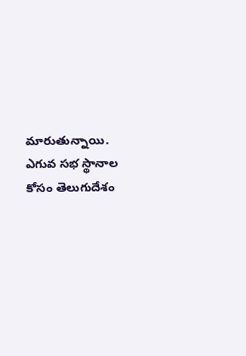మారుతున్నాయి. ఎగువ సభ స్థానాల కోసం తెలుగుదేశం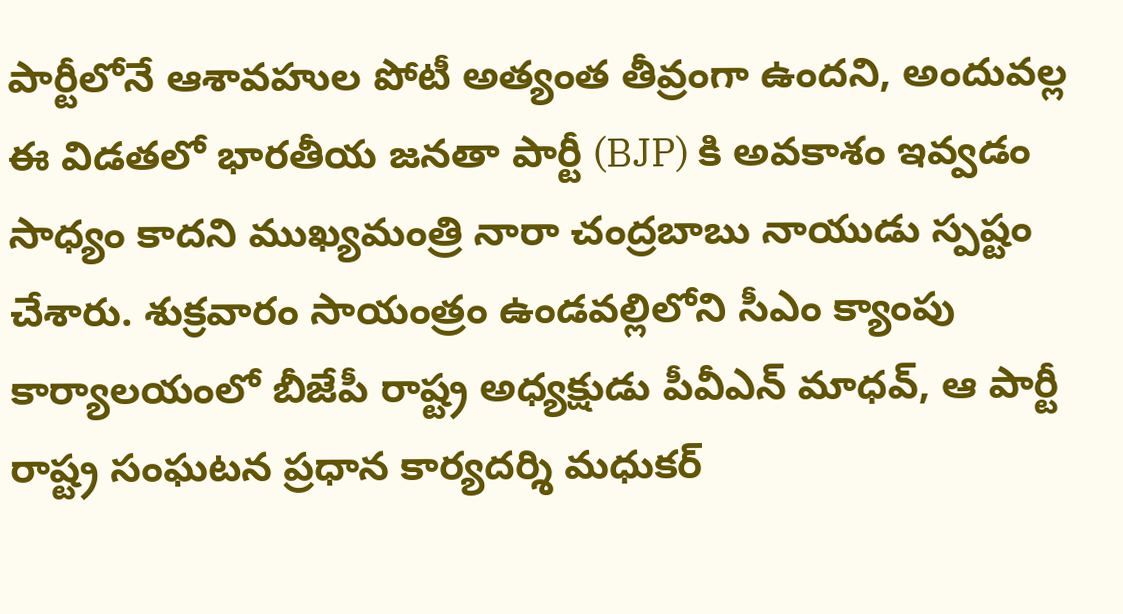పార్టీలోనే ఆశావహుల పోటీ అత్యంత తీవ్రంగా ఉందని, అందువల్ల ఈ విడతలో భారతీయ జనతా పార్టీ (BJP) కి అవకాశం ఇవ్వడం సాధ్యం కాదని ముఖ్యమంత్రి నారా చంద్రబాబు నాయుడు స్పష్టం చేశారు. శుక్రవారం సాయంత్రం ఉండవల్లిలోని సీఎం క్యాంపు కార్యాలయంలో బీజేపీ రాష్ట్ర అధ్యక్షుడు పీవీఎన్ మాధవ్, ఆ పార్టీ రాష్ట్ర సంఘటన ప్రధాన కార్యదర్శి మధుకర్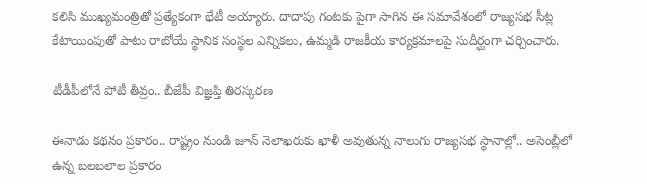కలిసి ముఖ్యమంత్రితో ప్రత్యేకంగా భేటీ అయ్యారు. దాదాపు గంటకు పైగా సాగిన ఈ సమావేశంలో రాజ్యసభ సీట్ల కేటాయింపుతో పాటు రాబోయే స్థానిక సంస్థల ఎన్నికలు, ఉమ్మడి రాజకీయ కార్యక్రమాలపై సుదీర్ఘంగా చర్చించారు.

టీడీపీలోనే పోటీ తీవ్రం.. బీజేపీ విజ్ఞప్తి తిరస్కరణ

ఈనాడు కథనం ప్రకారం.. రాష్ట్రం నుండి జూన్ నెలాఖరుకు ఖాళీ అవుతున్న నాలుగు రాజ్యసభ స్థానాల్లో.. అసెంబ్లీలో ఉన్న బలబలాల ప్రకారం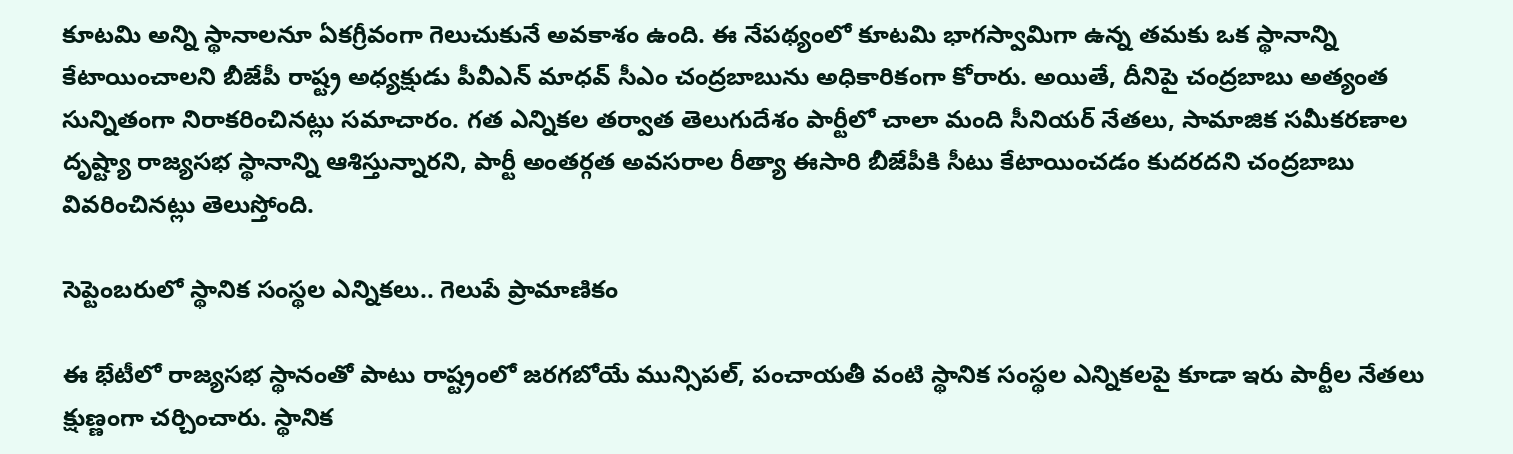కూటమి అన్ని స్థానాలనూ ఏకగ్రీవంగా గెలుచుకునే అవకాశం ఉంది. ఈ నేపథ్యంలో కూటమి భాగస్వామిగా ఉన్న తమకు ఒక స్థానాన్ని కేటాయించాలని బీజేపీ రాష్ట్ర అధ్యక్షుడు పీవీఎన్ మాధవ్ సీఎం చంద్రబాబును అధికారికంగా కోరారు. అయితే, దీనిపై చంద్రబాబు అత్యంత సున్నితంగా నిరాకరించినట్లు సమాచారం. గత ఎన్నికల తర్వాత తెలుగుదేశం పార్టీలో చాలా మంది సీనియర్ నేతలు, సామాజిక సమీకరణాల దృష్ట్యా రాజ్యసభ స్థానాన్ని ఆశిస్తున్నారని, పార్టీ అంతర్గత అవసరాల రీత్యా ఈసారి బీజేపీకి సీటు కేటాయించడం కుదరదని చంద్రబాబు వివరించినట్లు తెలుస్తోంది.

సెప్టెంబరులో స్థానిక సంస్థల ఎన్నికలు.. గెలుపే ప్రామాణికం

ఈ భేటీలో రాజ్యసభ స్థానంతో పాటు రాష్ట్రంలో జరగబోయే మున్సిపల్, పంచాయతీ వంటి స్థానిక సంస్థల ఎన్నికలపై కూడా ఇరు పార్టీల నేతలు క్షుణ్ణంగా చర్చించారు. స్థానిక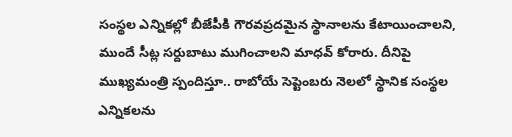సంస్థల ఎన్నికల్లో బీజేపీకి గౌరవప్రదమైన స్థానాలను కేటాయించాలని, ముందే సీట్ల సర్దుబాటు ముగించాలని మాధవ్ కోరారు. దీనిపై ముఖ్యమంత్రి స్పందిస్తూ.. రాబోయే సెప్టెంబరు నెలలో స్థానిక సంస్థల ఎన్నికలను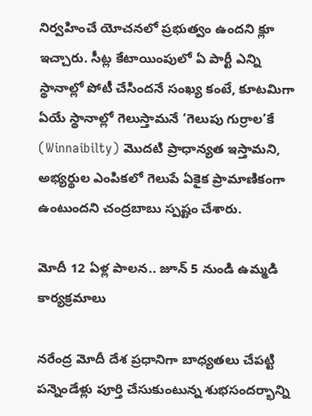నిర్వహించే యోచనలో ప్రభుత్వం ఉందని క్లూ ఇచ్చారు. సీట్ల కేటాయింపులో ఏ పార్టీ ఎన్ని స్థానాల్లో పోటీ చేసిందనే సంఖ్య కంటే, కూటమిగా ఏయే స్థానాల్లో గెలుస్తామనే ‘గెలుపు గుర్రాల’కే (Winnaibilty) మొదటి ప్రాధాన్యత ఇస్తామని, అభ్యర్థుల ఎంపికలో గెలుపే ఏకైక ప్రామాణికంగా ఉంటుందని చంద్రబాబు స్పష్టం చేశారు.

మోదీ 12 ఏళ్ల పాలన.. జూన్ 5 నుండి ఉమ్మడి కార్యక్రమాలు

నరేంద్ర మోదీ దేశ ప్రధానిగా బాధ్యతలు చేపట్టి పన్నెండేళ్లు పూర్తి చేసుకుంటున్న శుభసందర్భాన్ని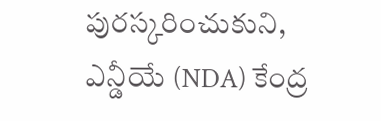పురస్కరించుకుని, ఎన్డీయే (NDA) కేంద్ర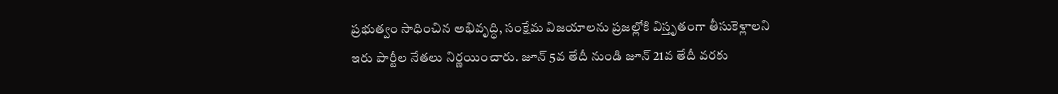ప్రభుత్వం సాధించిన అభివృద్ధి, సంక్షేమ విజయాలను ప్రజల్లోకి విస్తృతంగా తీసుకెళ్లాలని ఇరు పార్టీల నేతలు నిర్ణయించారు. జూన్ 5వ తేదీ నుండి జూన్ 21వ తేదీ వరకు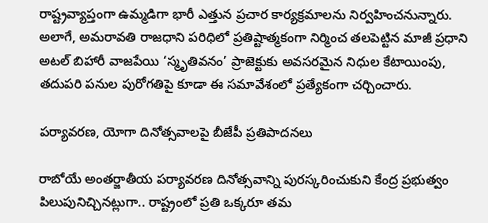రాష్ట్రవ్యాప్తంగా ఉమ్మడిగా భారీ ఎత్తున ప్రచార కార్యక్రమాలను నిర్వహించనున్నారు. అలాగే, అమరావతి రాజధాని పరిధిలో ప్రతిష్టాత్మకంగా నిర్మించ తలపెట్టిన మాజీ ప్రధాని అటల్ బిహారీ వాజపేయి ‘స్మృతివనం’ ప్రాజెక్టుకు అవసరమైన నిధుల కేటాయింపు, తదుపరి పనుల పురోగతిపై కూడా ఈ సమావేశంలో ప్రత్యేకంగా చర్చించారు.

పర్యావరణ, యోగా దినోత్సవాలపై బీజేపీ ప్రతిపాదనలు

రాబోయే అంతర్జాతీయ పర్యావరణ దినోత్సవాన్ని పురస్కరించుకుని కేంద్ర ప్రభుత్వం పిలుపునిచ్చినట్లుగా.. రాష్ట్రంలో ప్రతి ఒక్కరూ తమ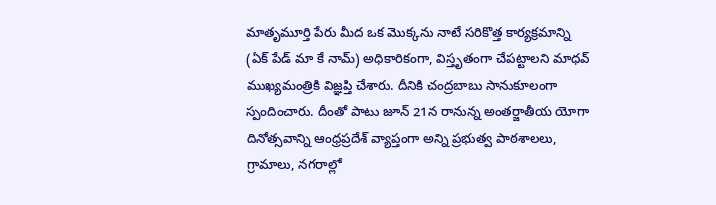మాతృమూర్తి పేరు మీద ఒక మొక్కను నాటే సరికొత్త కార్యక్రమాన్ని (ఏక్ పేడ్ మా కే నామ్) అధికారికంగా, విస్తృతంగా చేపట్టాలని మాధవ్ ముఖ్యమంత్రికి విజ్ఞప్తి చేశారు. దీనికి చంద్రబాబు సానుకూలంగా స్పందించారు. దీంతో పాటు జూన్ 21న రానున్న అంతర్జాతీయ యోగా దినోత్సవాన్ని ఆంధ్రప్రదేశ్ వ్యాప్తంగా అన్ని ప్రభుత్వ పాఠశాలలు, గ్రామాలు, నగరాల్లో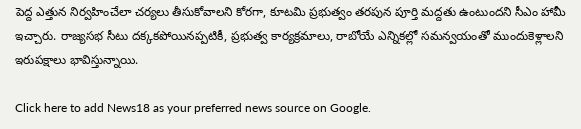పెద్ద ఎత్తున నిర్వహించేలా చర్యలు తీసుకోవాలని కోరగా, కూటమి ప్రభుత్వం తరపున పూర్తి మద్దతు ఉంటుందని సీఎం హామీ ఇచ్చారు. రాజ్యసభ సీటు దక్కకపోయినప్పటికీ, ప్రభుత్వ కార్యక్రమాలు, రాబోయే ఎన్నికల్లో సమన్వయంతో ముందుకెళ్లాలని ఇరుపక్షాలు భావిస్తున్నాయి.

Click here to add News18 as your preferred news source on Google.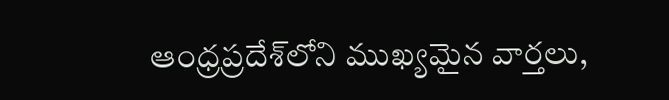ఆంధ్రప్రదేశ్‌లోని ముఖ్యమైన వార్తలు,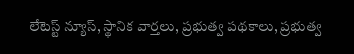లేటెస్ట్ న్యూస్, స్థానిక వార్తలు, ప్రభుత్వ పథకాలు, ప్రభుత్వ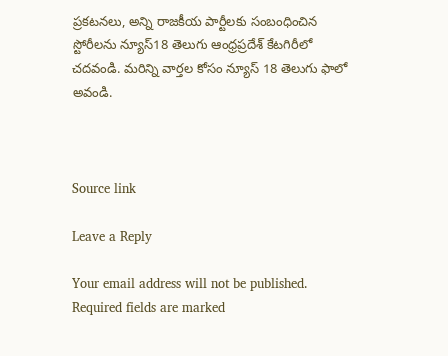ప్రకటనలు, అన్ని రాజకీయ పార్టీలకు సంబంధించిన స్టోరీలను న్యూస్18 తెలుగు ఆంధ్రప్రదేశ్ కేటగిరీలో చదవండి. మరిన్ని వార్తల కోసం న్యూస్ 18 తెలుగు ఫాలో అవండి.



Source link

Leave a Reply

Your email address will not be published. Required fields are marked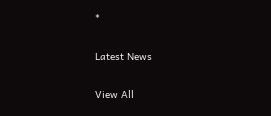*

Latest News

View All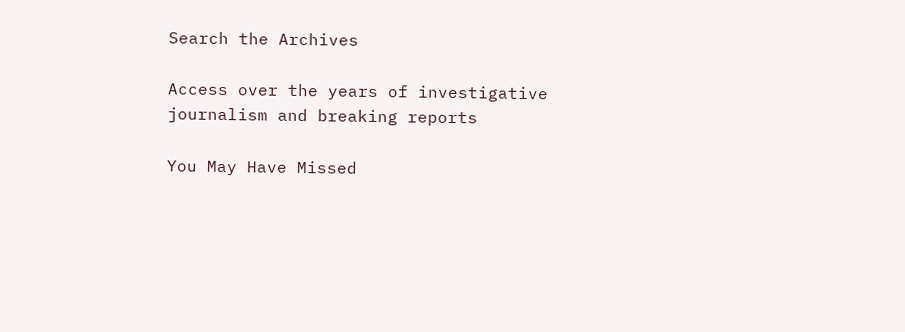Search the Archives

Access over the years of investigative journalism and breaking reports

You May Have Missed